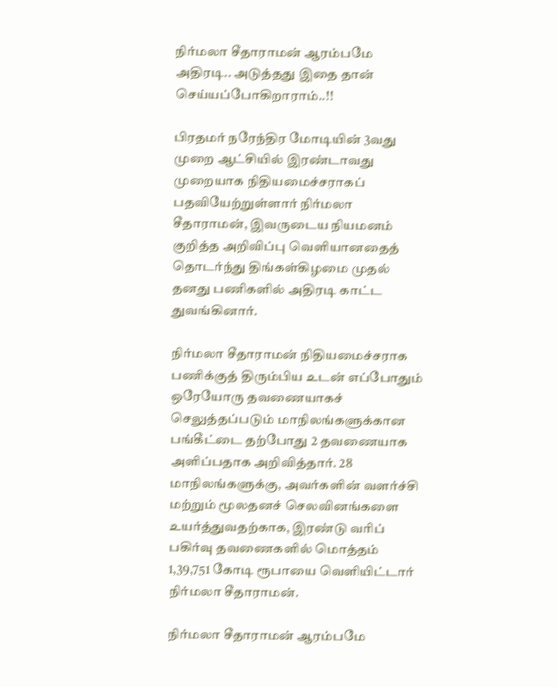நிர்மலா சீதாராமன் ஆரம்பமே அதிரடி.. அடுத்தது இதை தான் செய்யப்போகிறாராம்..!!

பிரதமர் நரேந்திர மோடியின் 3வது முறை ஆட்சியில் இரண்டாவது முறையாக நிதியமைச்சராகப் பதவியேற்றுள்ளார் நிர்மலா சீதாராமன், இவருடைய நியமனம் குறித்த அறிவிப்பு வெளியானதைத் தொடர்ந்து திங்கள்கிழமை முதல் தனது பணிகளில் அதிரடி காட்ட துவங்கினார்.

நிர்மலா சீதாராமன் நிதியமைச்சராக பணிக்குத் திரும்பிய உடன் எப்போதும் ஒரேயோரு தவணையாகச் செலுத்தப்படும் மாநிலங்களுக்கான பங்கீட்டை தற்போது 2 தவணையாக அளிப்பதாக அறிவித்தார். 28 மாநிலங்களுக்கு, அவர்களின் வளர்ச்சி மற்றும் மூலதனச் செலவினங்களை உயர்த்துவதற்காக, இரண்டு வரிப் பகிர்வு தவணைகளில் மொத்தம் 1,39,751 கோடி ரூபாயை வெளியிட்டார் நிர்மலா சீதாராமன்.

நிர்மலா சீதாராமன் ஆரம்பமே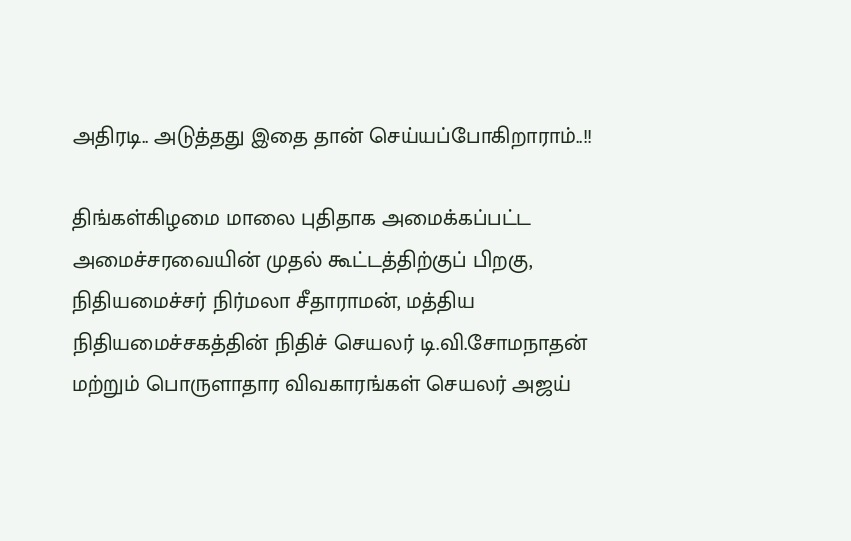அதிரடி.. அடுத்தது இதை தான் செய்யப்போகிறாராம்..!!

திங்கள்கிழமை மாலை புதிதாக அமைக்கப்பட்ட அமைச்சரவையின் முதல் கூட்டத்திற்குப் பிறகு, நிதியமைச்சர் நிர்மலா சீதாராமன், மத்திய நிதியமைச்சகத்தின் நிதிச் செயலர் டி.வி.சோமநாதன் மற்றும் பொருளாதார விவகாரங்கள் செயலர் அஜய்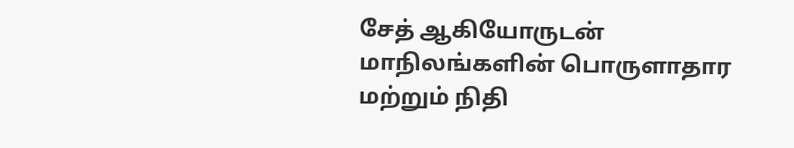சேத் ஆகியோருடன் மாநிலங்களின் பொருளாதார மற்றும் நிதி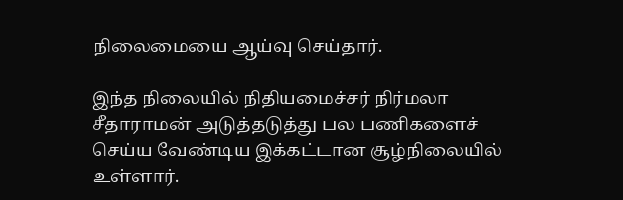நிலைமையை ஆய்வு செய்தார்.

இந்த நிலையில் நிதியமைச்சர் நிர்மலா சீதாராமன் அடுத்தடுத்து பல பணிகளைச் செய்ய வேண்டிய இக்கட்டான சூழ்நிலையில் உள்ளார்.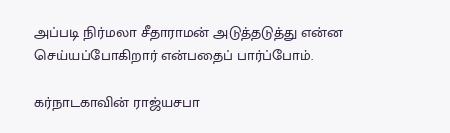அப்படி நிர்மலா சீதாராமன் அடுத்தடுத்து என்ன செய்யப்போகிறார் என்பதைப் பார்ப்போம்.

கர்நாடகாவின் ராஜ்யசபா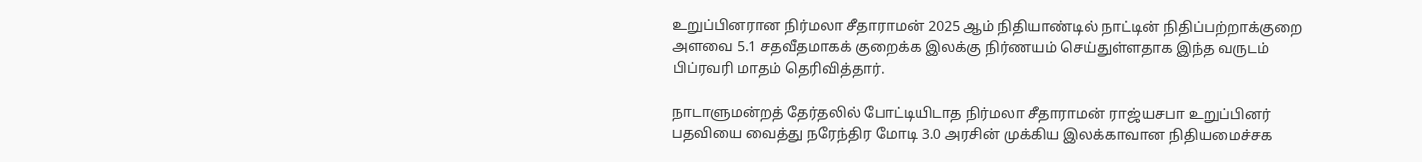உறுப்பினரான நிர்மலா சீதாராமன் 2025 ஆம் நிதியாண்டில் நாட்டின் நிதிப்பற்றாக்குறை அளவை 5.1 சதவீதமாகக் குறைக்க இலக்கு நிர்ணயம் செய்துள்ளதாக இந்த வருடம் பிப்ரவரி மாதம் தெரிவித்தார்.

நாடாளுமன்றத் தேர்தலில் போட்டியிடாத நிர்மலா சீதாராமன் ராஜ்யசபா உறுப்பினர் பதவியை வைத்து நரேந்திர மோடி 3.0 அரசின் முக்கிய இலக்காவான நிதியமைச்சக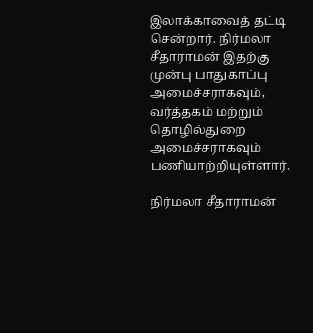இலாக்காவைத் தட்டி சென்றார். நிர்மலா சீதாராமன் இதற்கு முன்பு பாதுகாப்பு அமைச்சராகவும், வர்த்தகம் மற்றும் தொழில்துறை அமைச்சராகவும் பணியாற்றியுள்ளார்.

நிர்மலா சீதாராமன்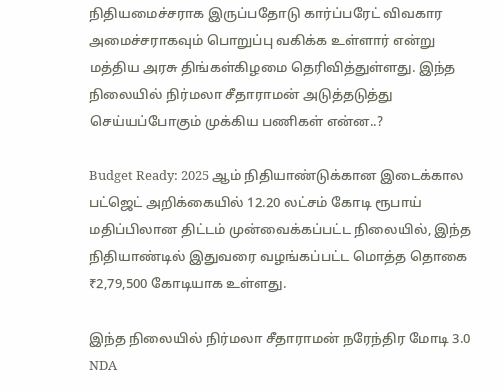நிதியமைச்சராக இருப்பதோடு கார்ப்பரேட் விவகார அமைச்சராகவும் பொறுப்பு வகிக்க உள்ளார் என்று மத்திய அரசு திங்கள்கிழமை தெரிவித்துள்ளது. இந்த நிலையில் நிர்மலா சீதாராமன் அடுத்தடுத்து செய்யப்போகும் முக்கிய பணிகள் என்ன..?

Budget Ready: 2025 ஆம் நிதியாண்டுக்கான இடைக்கால பட்ஜெட் அறிக்கையில் 12.20 லட்சம் கோடி ரூபாய் மதிப்பிலான திட்டம் முன்வைக்கப்பட்ட நிலையில், இந்த நிதியாண்டில் இதுவரை வழங்கப்பட்ட மொத்த தொகை ₹2,79,500 கோடியாக உள்ளது.

இந்த நிலையில் நிர்மலா சீதாராமன் நரேந்திர மோடி 3.0 NDA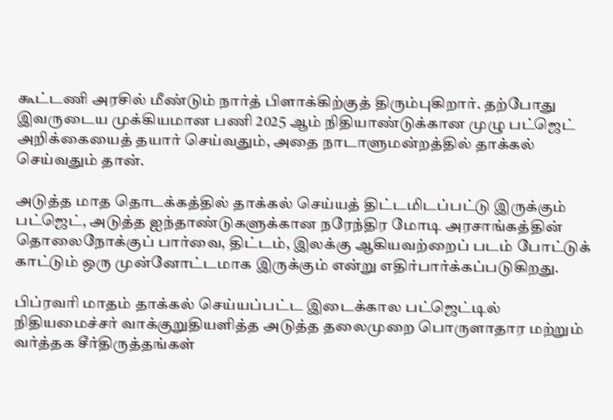கூட்டணி அரசில் மீண்டும் நார்த் பிளாக்கிற்குத் திரும்புகிறார். தற்போது இவருடைய முக்கியமான பணி 2025 ஆம் நிதியாண்டுக்கான முழு பட்ஜெட் அறிக்கையைத் தயார் செய்வதும், அதை நாடாளுமன்றத்தில் தாக்கல் செய்வதும் தான்.

அடுத்த மாத தொடக்கத்தில் தாக்கல் செய்யத் திட்டமிடப்பட்டு இருக்கும் பட்ஜெட், அடுத்த ஐந்தாண்டுகளுக்கான நரேந்திர மோடி அரசாங்கத்தின் தொலைநோக்குப் பார்வை, திட்டம், இலக்கு ஆகியவற்றைப் படம் போட்டுக் காட்டும் ஒரு முன்னோட்டமாக இருக்கும் என்று எதிர்பார்க்கப்படுகிறது.

பிப்ரவரி மாதம் தாக்கல் செய்யப்பட்ட இடைக்கால பட்ஜெட்டில் நிதியமைச்சர் வாக்குறுதியளித்த அடுத்த தலைமுறை பொருளாதார மற்றும் வர்த்தக சீர்திருத்தங்கள்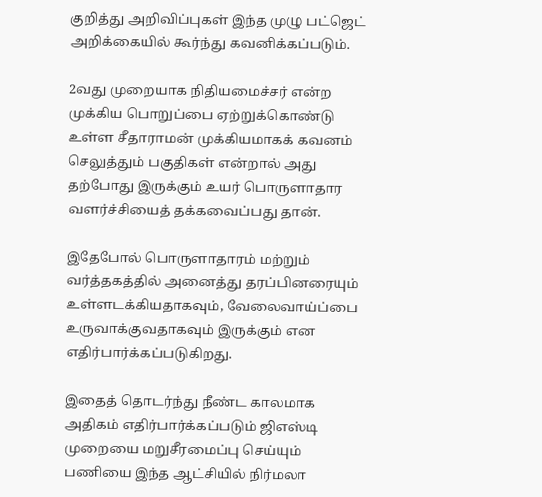குறித்து அறிவிப்புகள் இந்த முழு பட்ஜெட் அறிக்கையில் கூர்ந்து கவனிக்கப்படும்.

2வது முறையாக நிதியமைச்சர் என்ற முக்கிய பொறுப்பை ஏற்றுக்கொண்டு உள்ள சீதாராமன் முக்கியமாகக் கவனம் செலுத்தும் பகுதிகள் என்றால் அது தற்போது இருக்கும் உயர் பொருளாதார வளர்ச்சியைத் தக்கவைப்பது தான்.

இதேபோல் பொருளாதாரம் மற்றும் வர்த்தகத்தில் அனைத்து தரப்பினரையும் உள்ளடக்கியதாகவும், வேலைவாய்ப்பை உருவாக்குவதாகவும் இருக்கும் என எதிர்பார்க்கப்படுகிறது.

இதைத் தொடர்ந்து நீண்ட காலமாக அதிகம் எதிர்பார்க்கப்படும் ஜிஎஸ்டி முறையை மறுசீரமைப்பு செய்யும் பணியை இந்த ஆட்சியில் நிர்மலா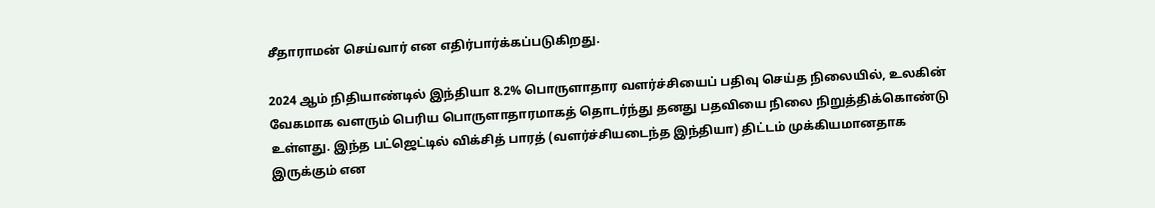சீதாராமன் செய்வார் என எதிர்பார்க்கப்படுகிறது.

2024 ஆம் நிதியாண்டில் இந்தியா 8.2% பொருளாதார வளர்ச்சியைப் பதிவு செய்த நிலையில், உலகின் வேகமாக வளரும் பெரிய பொருளாதாரமாகத் தொடர்ந்து தனது பதவியை நிலை நிறுத்திக்கொண்டு உள்ளது. இந்த பட்ஜெட்டில் விக்சித் பாரத் (வளர்ச்சியடைந்த இந்தியா) திட்டம் முக்கியமானதாக இருக்கும் என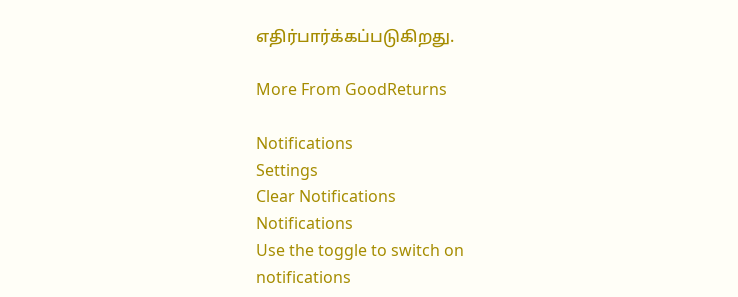எதிர்பார்க்கப்படுகிறது.

More From GoodReturns

Notifications
Settings
Clear Notifications
Notifications
Use the toggle to switch on notifications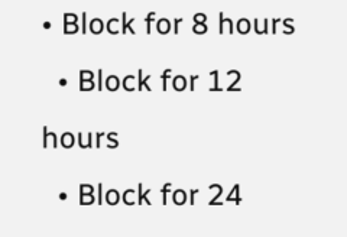• Block for 8 hours
  • Block for 12 hours
  • Block for 24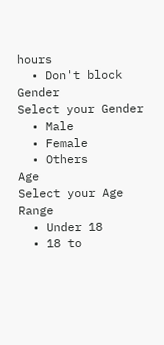hours
  • Don't block
Gender
Select your Gender
  • Male
  • Female
  • Others
Age
Select your Age Range
  • Under 18
  • 18 to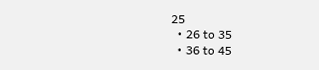25
  • 26 to 35
  • 36 to 45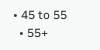• 45 to 55
  • 55+